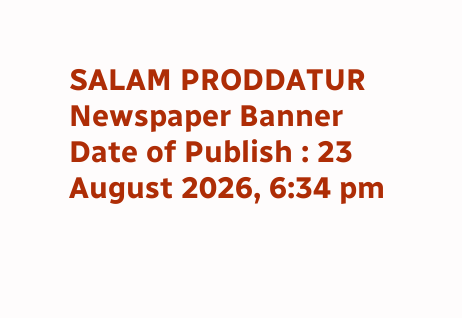SALAM PRODDATUR
Newspaper Banner
Date of Publish : 23 August 2026, 6:34 pm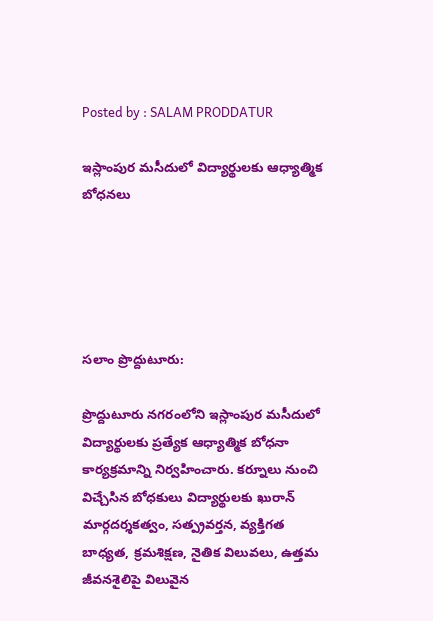Posted by : SALAM PRODDATUR

ఇస్లాంపుర మసీదులో విద్యార్థులకు ఆధ్యాత్మిక బోధనలు





సలాం ప్రొద్దుటూరు:

ప్రొద్దుటూరు నగరంలోని ఇస్లాంపుర మసీదులో విద్యార్థులకు ప్రత్యేక ఆధ్యాత్మిక బోధనా కార్యక్రమాన్ని నిర్వహించారు. కర్నూలు నుంచి విచ్చేసిన బోధకులు విద్యార్థులకు ఖురాన్ మార్గదర్శకత్వం, సత్ప్రవర్తన, వ్యక్తిగత బాధ్యత, క్రమశిక్షణ, నైతిక విలువలు, ఉత్తమ జీవనశైలిపై విలువైన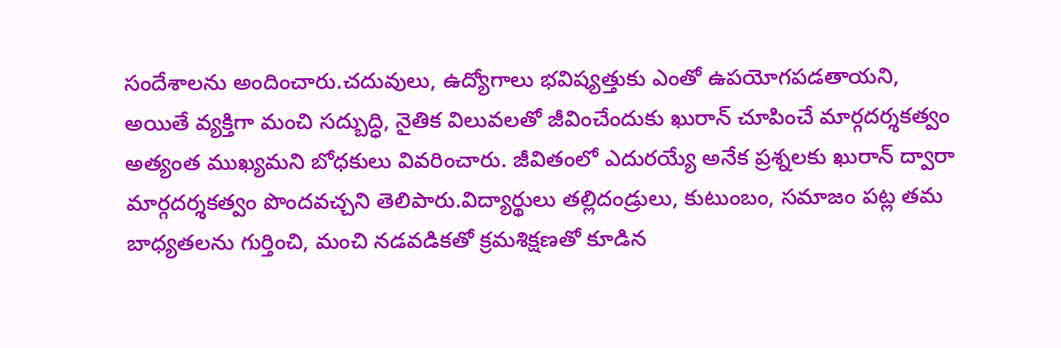సందేశాలను అందించారు.చదువులు, ఉద్యోగాలు భవిష్యత్తుకు ఎంతో ఉపయోగపడతాయని, అయితే వ్యక్తిగా మంచి సద్బుద్ధి, నైతిక విలువలతో జీవించేందుకు ఖురాన్ చూపించే మార్గదర్శకత్వం అత్యంత ముఖ్యమని బోధకులు వివరించారు. జీవితంలో ఎదురయ్యే అనేక ప్రశ్నలకు ఖురాన్ ద్వారా మార్గదర్శకత్వం పొందవచ్చని తెలిపారు.విద్యార్థులు తల్లిదండ్రులు, కుటుంబం, సమాజం పట్ల తమ బాధ్యతలను గుర్తించి, మంచి నడవడికతో క్రమశిక్షణతో కూడిన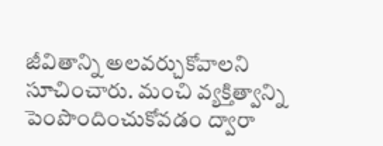జీవితాన్ని అలవర్చుకోవాలని సూచించారు. మంచి వ్యక్తిత్వాన్ని పెంపొందించుకోవడం ద్వారా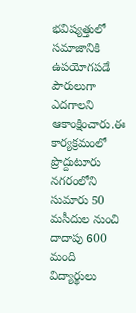భవిష్యత్తులో సమాజానికి ఉపయోగపడే పౌరులుగా ఎదగాలని ఆకాంక్షించారు.ఈ కార్యక్రమంలో ప్రొద్దుటూరు నగరంలోని సుమారు 50 మసీదుల నుంచి దాదాపు 600 మంది విద్యార్థులు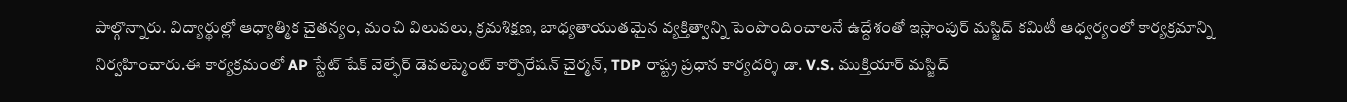పాల్గొన్నారు. విద్యార్థుల్లో ఆధ్యాత్మిక చైతన్యం, మంచి విలువలు, క్రమశిక్షణ, బాధ్యతాయుతమైన వ్యక్తిత్వాన్ని పెంపొందించాలనే ఉద్దేశంతో ఇస్లాంపుర్ మస్జిద్ కమిటీ ఆధ్వర్యంలో కార్యక్రమాన్ని నిర్వహించారు.ఈ కార్యక్రమంలో AP స్టేట్ షేక్ వెల్ఫేర్ డెవలప్మెంట్ కార్పొరేషన్ చైర్మన్, TDP రాష్ట్ర ప్రధాన కార్యదర్శి డా. V.S. ముక్తియార్ మస్జిద్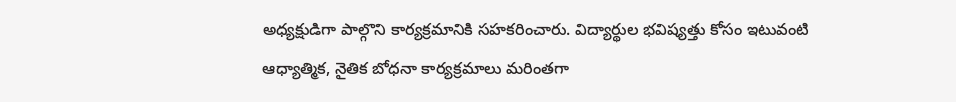అధ్యక్షుడిగా పాల్గొని కార్యక్రమానికి సహకరించారు. విద్యార్థుల భవిష్యత్తు కోసం ఇటువంటి ఆధ్యాత్మిక, నైతిక బోధనా కార్యక్రమాలు మరింతగా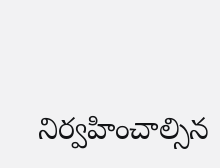నిర్వహించాల్సిన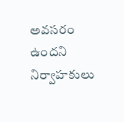అవసరం ఉందని నిర్వాహకులు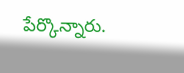పేర్కొన్నారు.